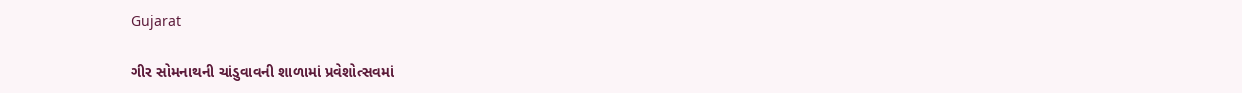Gujarat

ગીર સોમનાથની ચાંડુવાવની શાળામાં પ્રવેશોત્સવમાં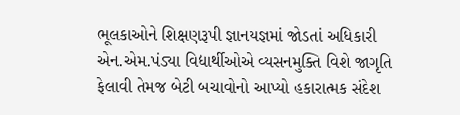ભૂલકાઓને શિક્ષણરૂપી જ્ઞાનયજ્ઞમાં જોડતાં અધિકારી એન.એમ.પંડ્યા વિદ્યાર્થીઓએ વ્યસનમુક્તિ વિશે જાગૃતિ ફેલાવી તેમજ બેટી બચાવોનો આપ્યો હકારાત્મક સંદેશ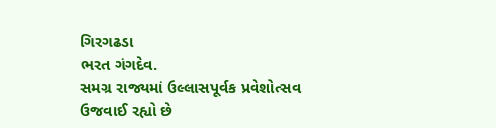ગિરગઢડા
ભરત ગંગદેવ.
સમગ્ર રાજ્યમાં ઉલ્લાસપૂર્વક પ્રવેશોત્સવ ઉજવાઈ રહ્યો છે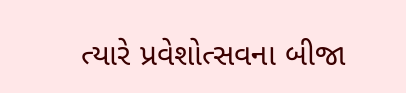ત્યારે પ્રવેશોત્સવના બીજા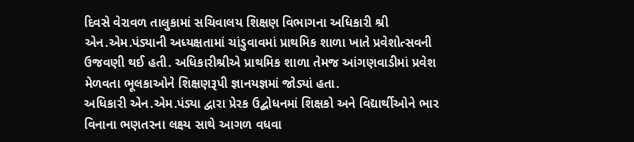દિવસે વેરાવળ તાલુકામાં સચિવાલય શિક્ષણ વિભાગના અધિકારી શ્રી એન.એમ.પંડ્યાની અધ્યક્ષતામાં ચાંડુવાવમાં પ્રાથમિક શાળા ખાતે પ્રવેશોત્સવની ઉજવણી થઈ હતી. અધિકારીશ્રીએ પ્રાથમિક શાળા તેમજ આંગણવાડીમાં પ્રવેશ મેળવતા ભૂલકાઓને શિક્ષણરૂપી જ્ઞાનયજ્ઞમાં જોડ્યાં હતા.
અધિકારી એન.એમ.પંડ્યા દ્વારા પ્રેરક ઉદ્બોધનમાં શિક્ષકો અને વિદ્યાર્થીઓને ભાર વિનાના ભણતરના લક્ષ્ય સાથે આગળ વધવા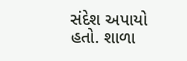સંદેશ અપાયો હતો. શાળા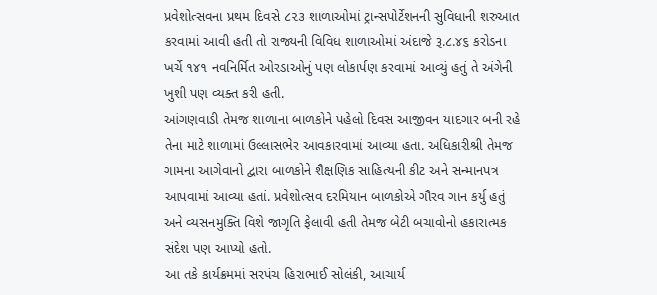પ્રવેશોત્સવના પ્રથમ દિવસે ૮૨૩ શાળાઓમાં ટ્રાન્સપોર્ટેશનની સુવિધાની શરુઆત કરવામાં આવી હતી તો રાજ્યની વિવિધ શાળાઓમાં અંદાજે રૂ.૮.૪૬ કરોડના ખર્ચે ૧૪૧ નવનિર્મિત ઓરડાઓનું પણ લોકાર્પણ કરવામાં આવ્યું હતું તે અંગેની ખુશી પણ વ્યક્ત કરી હતી.
આંગણવાડી તેમજ શાળાના બાળકોને પહેલો દિવસ આજીવન યાદગાર બની રહે તેના માટે શાળામાં ઉલ્લાસભેર આવકારવામાં આવ્યા હતા. અધિકારીશ્રી તેમજ ગામના આગેવાનો દ્વારા બાળકોને શૈક્ષણિક સાહિત્યની કીટ અને સન્માનપત્ર આપવામાં આવ્યા હતાં. પ્રવેશોત્સવ દરમિયાન બાળકોએ ગૌરવ ગાન કર્યુ હતું અને વ્યસનમુક્તિ વિશે જાગૃતિ ફેલાવી હતી તેમજ બેટી બચાવોનો હકારાત્મક સંદેશ પણ આપ્યો હતો.
આ તકે કાર્યક્રમમાં સરપંચ હિરાભાઈ સોલંકી, આચાર્ય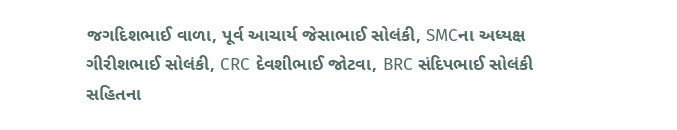જગદિશભાઈ વાળા, પૂર્વ આચાર્ય જેસાભાઈ સોલંકી, SMCના અધ્યક્ષ ગીરીશભાઈ સોલંકી, CRC દેવશીભાઈ જોટવા, BRC સંદિપભાઈ સોલંકી સહિતના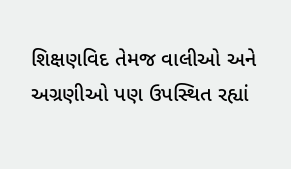શિક્ષણવિદ તેમજ વાલીઓ અને અગ્રણીઓ પણ ઉપસ્થિત રહ્યાં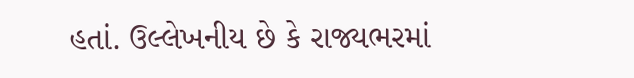હતાં. ઉલ્લેખનીય છે કે રાજ્યભરમાં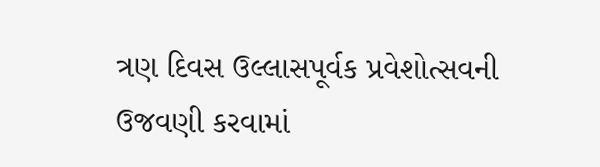ત્રણ દિવસ ઉલ્લાસપૂર્વક પ્રવેશોત્સવની ઉજવણી કરવામાં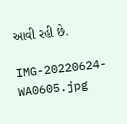આવી રહી છે.

IMG-20220624-WA0605.jpg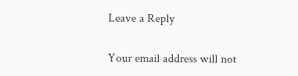Leave a Reply

Your email address will not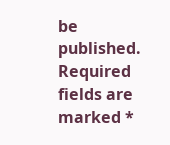be published. Required fields are marked *